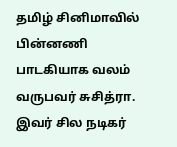தமிழ் சினிமாவில் பின்னணி பாடகியாக வலம் வருபவர் சுசித்ரா. இவர் சில நடிகர்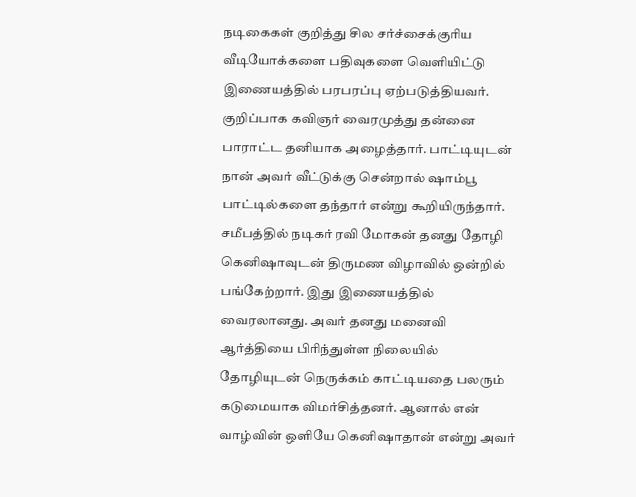நடிகைகள் குறித்து சில சர்ச்சைக்குரிய வீடியோக்களை பதிவுகளை வெளியிட்டு இணையத்தில் பரபரப்பு ஏற்படுத்தியவர். குறிப்பாக கவிஞர் வைரமுத்து தன்னை பாராட்ட தனியாக அழைத்தார். பாட்டியுடன் நான் அவர் வீட்டுக்கு சென்றால் ஷாம்பூ பாட்டில்களை தந்தார் என்று கூறியிருந்தார்.
சமீபத்தில் நடிகர் ரவி மோகன் தனது தோழி கெனிஷாவுடன் திருமண விழாவில் ஒன்றில் பங்கேற்றார். இது இணையத்தில் வைரலானது. அவர் தனது மனைவி ஆர்த்தியை பிரிந்துள்ள நிலையில் தோழியுடன் நெருக்கம் காட்டியதை பலரும் கடுமையாக விமர்சித்தனர். ஆனால் என் வாழ்வின் ஒளியே கெனிஷாதான் என்று அவர்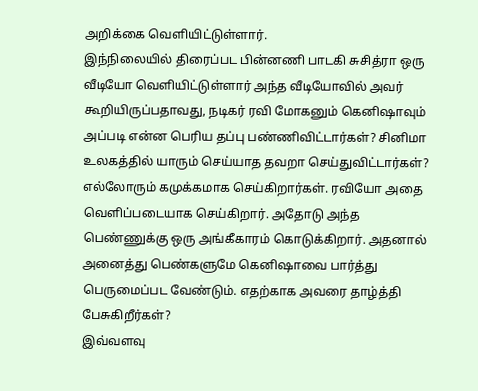அறிக்கை வெளியிட்டுள்ளார்.
இந்நிலையில் திரைப்பட பின்னணி பாடகி சுசித்ரா ஒரு வீடியோ வெளியிட்டுள்ளார் அந்த வீடியோவில் அவர் கூறியிருப்பதாவது, நடிகர் ரவி மோகனும் கெனிஷாவும் அப்படி என்ன பெரிய தப்பு பண்ணிவிட்டார்கள்? சினிமா உலகத்தில் யாரும் செய்யாத தவறா செய்துவிட்டார்கள்?
எல்லோரும் கமுக்கமாக செய்கிறார்கள். ரவியோ அதை வெளிப்படையாக செய்கிறார். அதோடு அந்த பெண்ணுக்கு ஒரு அங்கீகாரம் கொடுக்கிறார். அதனால் அனைத்து பெண்களுமே கெனிஷாவை பார்த்து பெருமைப்பட வேண்டும். எதற்காக அவரை தாழ்த்தி பேசுகிறீர்கள்?
இவ்வளவு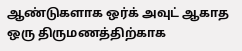ஆண்டுகளாக ஒர்க் அவுட் ஆகாத ஒரு திருமணத்திற்காக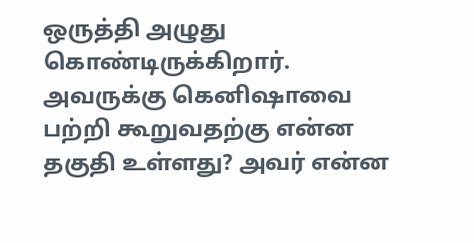ஒருத்தி அழுது கொண்டிருக்கிறார். அவருக்கு கெனிஷாவை பற்றி கூறுவதற்கு என்ன தகுதி உள்ளது? அவர் என்ன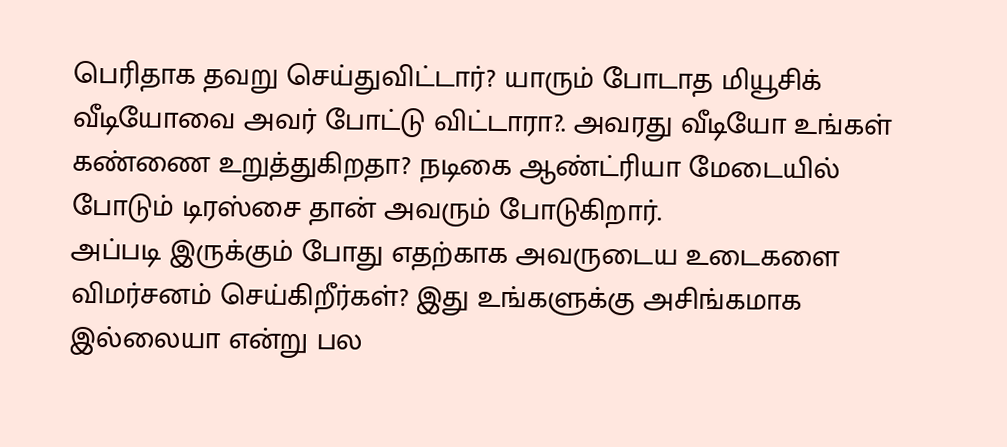பெரிதாக தவறு செய்துவிட்டார்? யாரும் போடாத மியூசிக் வீடியோவை அவர் போட்டு விட்டாரா?. அவரது வீடியோ உங்கள் கண்ணை உறுத்துகிறதா? நடிகை ஆண்ட்ரியா மேடையில் போடும் டிரஸ்சை தான் அவரும் போடுகிறார்.
அப்படி இருக்கும் போது எதற்காக அவருடைய உடைகளை விமர்சனம் செய்கிறீர்கள்? இது உங்களுக்கு அசிங்கமாக இல்லையா என்று பல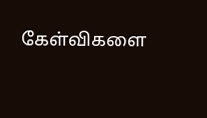கேள்விகளை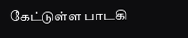கேட்டுள்ள பாடகி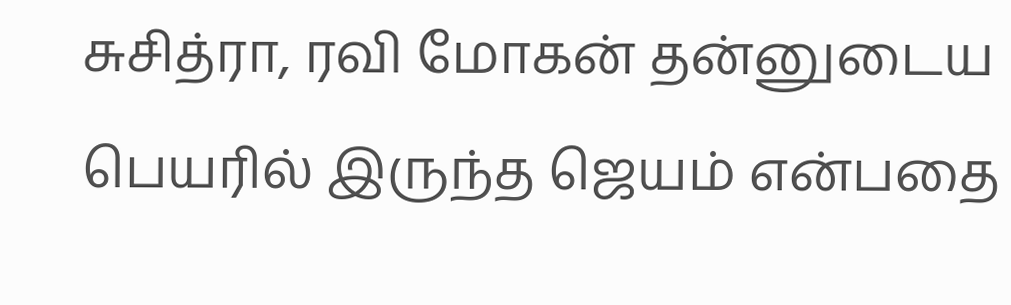சுசித்ரா, ரவி மோகன் தன்னுடைய பெயரில் இருந்த ஜெயம் என்பதை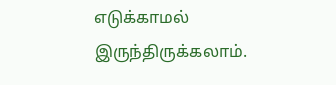எடுக்காமல் இருந்திருக்கலாம்.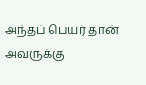அந்தப் பெயர் தான் அவருக்கு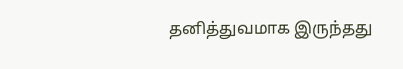தனித்துவமாக இருந்தது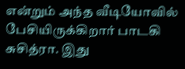என்றும் அந்த வீடியோவில் பேசியிருக்கிறார் பாடகி சுசித்ரா. இது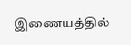இணையத்தில்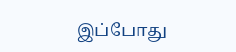இப்போது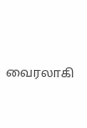வைரலாகி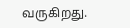வருகிறது.